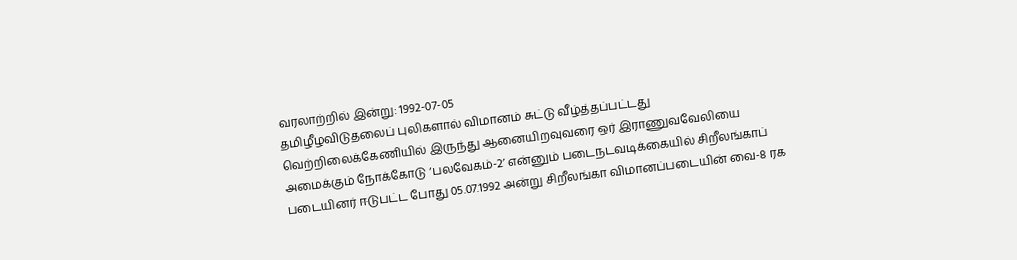வரலாற்றில் இன்று: 1992-07-05
தமிழீழவிடுதலைப் புலிகளால் விமானம் சுட்டு வீழ்த்தப்பட்டது
வெற்றிலைக்கேணியில் இருந்து ஆனையிறவுவரை ஒர் இராணுவவேலியை அமைக்கும் நோக்கோடு ‘பலவேகம்-2’ என்னும் படைநடவடிக்கையில் சிறீலங்காப் படையினர் ஈடுபட்ட போது 05.07.1992 அன்று சிறீலங்கா விமானப்படையின் வை-8 ரக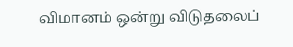விமானம் ஒன்று விடுதலைப்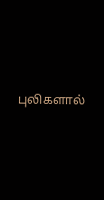புலிகளால்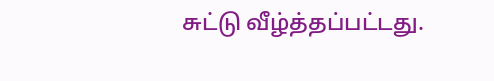சுட்டு வீழ்த்தப்பட்டது.